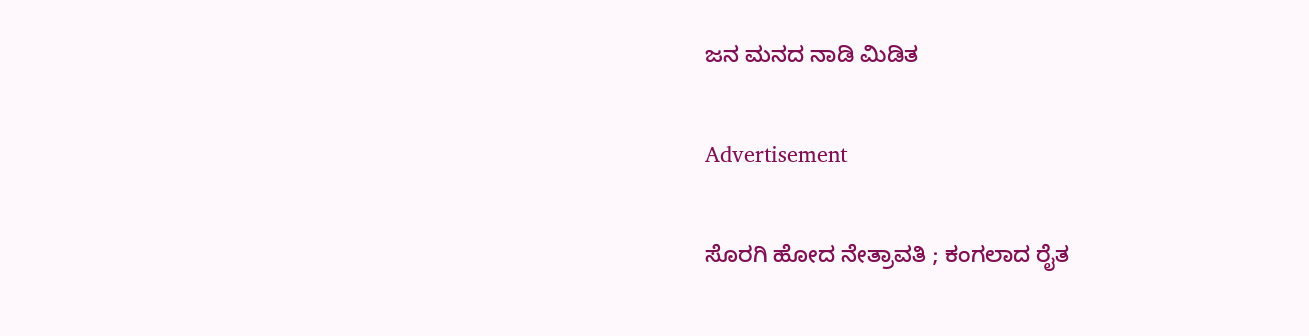ಜನ ಮನದ ನಾಡಿ ಮಿಡಿತ

Advertisement

ಸೊರಗಿ ಹೋದ ನೇತ್ರಾವತಿ ; ಕಂಗಲಾದ ರೈತ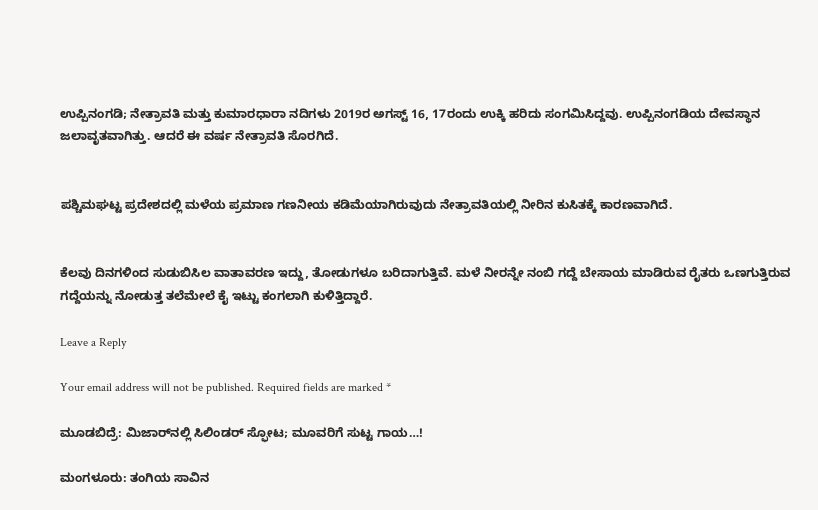ಉಪ್ಪಿನಂಗಡಿ; ನೇತ್ರಾವತಿ ಮತ್ತು ಕುಮಾರಧಾರಾ ನದಿಗಳು 2019ರ ಅಗಸ್ಟ್ 16, 17ರಂದು ಉಕ್ಕಿ ಹರಿದು ಸಂಗಮಿಸಿದ್ದವು. ಉಪ್ಪಿನಂಗಡಿಯ ದೇವಸ್ಥಾನ ಜಲಾವೃತವಾಗಿತ್ತು. ಆದರೆ ಈ ವರ್ಷ ನೇತ್ರಾವತಿ ಸೊರಗಿದೆ.


ಪಶ್ಚಿಮಘಟ್ಟ ಪ್ರದೇಶದಲ್ಲಿ ಮಳೆಯ ಪ್ರಮಾಣ ಗಣನೀಯ ಕಡಿಮೆಯಾಗಿರುವುದು ನೇತ್ರಾವತಿಯಲ್ಲಿ ನೀರಿನ ಕುಸಿತಕ್ಕೆ ಕಾರಣವಾಗಿದೆ.


ಕೆಲವು ದಿನಗಳಿಂದ ಸುಡುಬಿಸಿಲ ವಾತಾವರಣ ಇದ್ದು, ತೋಡುಗಳೂ ಬರಿದಾಗುತ್ತಿವೆ. ಮಳೆ ನೀರನ್ನೇ ನಂಬಿ ಗದ್ದೆ ಬೇಸಾಯ ಮಾಡಿರುವ ರೈತರು ಒಣಗುತ್ತಿರುವ ಗದ್ದೆಯನ್ನು ನೋಡುತ್ತ ತಲೆಮೇಲೆ ಕೈ ಇಟ್ಟು ಕಂಗಲಾಗಿ ಕುಳಿತ್ತಿದ್ದಾರೆ.

Leave a Reply

Your email address will not be published. Required fields are marked *

ಮೂಡಬಿದ್ರೆ: ಮಿಜಾರ್‌ನಲ್ಲಿ ಸಿಲಿಂಡರ್ ಸ್ಫೋಟ; ಮೂವರಿಗೆ ಸುಟ್ಟ ಗಾಯ…!

ಮಂಗಳೂರು: ತಂಗಿಯ ಸಾವಿನ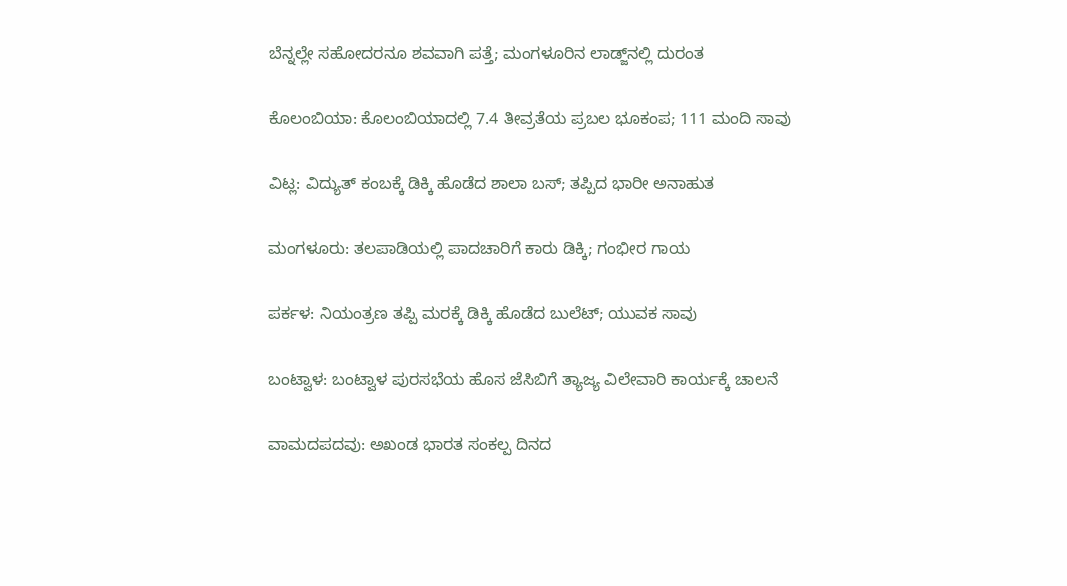ಬೆನ್ನಲ್ಲೇ ಸಹೋದರನೂ ಶವವಾಗಿ ಪತ್ತೆ; ಮಂಗಳೂರಿನ ಲಾಡ್ಜ್‌ನಲ್ಲಿ ದುರಂತ

ಕೊಲಂಬಿಯಾ: ಕೊಲಂಬಿಯಾದಲ್ಲಿ 7.4 ತೀವ್ರತೆಯ ಪ್ರಬಲ ಭೂಕಂಪ; 111 ಮಂದಿ ಸಾವು

ವಿಟ್ಲ: ವಿದ್ಯುತ್ ಕಂಬಕ್ಕೆ ಡಿಕ್ಕಿ ಹೊಡೆದ ಶಾಲಾ ಬಸ್; ತಪ್ಪಿದ ಭಾರೀ ಅನಾಹುತ

ಮಂಗಳೂರು: ತಲಪಾಡಿಯಲ್ಲಿ ಪಾದಚಾರಿಗೆ ಕಾರು ಡಿಕ್ಕಿ; ಗಂಭೀರ ಗಾಯ

ಪರ್ಕಳ: ನಿಯಂತ್ರಣ ತಪ್ಪಿ ಮರಕ್ಕೆ ಡಿಕ್ಕಿ ಹೊಡೆದ ಬುಲೆಟ್; ಯುವಕ ಸಾವು

ಬಂಟ್ವಾಳ: ಬಂಟ್ವಾಳ ಪುರಸಭೆಯ ಹೊಸ ಜೆಸಿಬಿಗೆ ತ್ಯಾಜ್ಯ ವಿಲೇವಾರಿ ಕಾರ್ಯಕ್ಕೆ ಚಾಲನೆ

ವಾಮದಪದವು: ಅಖಂಡ ಭಾರತ ಸಂಕಲ್ಪ ದಿನದ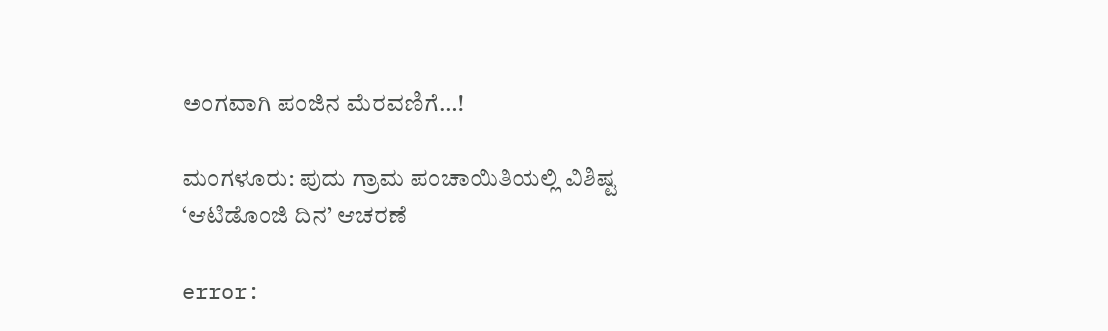ಅಂಗವಾಗಿ ಪಂಜಿನ ಮೆರವಣಿಗೆ…!

ಮಂಗಳೂರು: ಪುದು ಗ್ರಾಮ ಪಂಚಾಯಿತಿಯಲ್ಲಿ ವಿಶಿಷ್ಟ ‘ಆಟಿಡೊಂಜಿ ದಿನ’ ಆಚರಣೆ

error: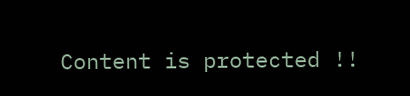Content is protected !!